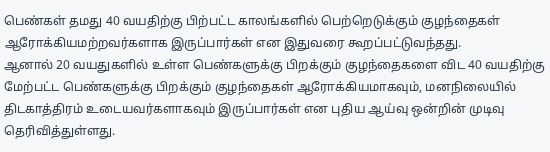பெண்கள் தமது 40 வயதிற்கு பிற்பட்ட காலங்களில் பெற்றெடுக்கும் குழந்தைகள் ஆரோக்கியமற்றவர்களாக இருப்பார்கள் என இதுவரை கூறப்பட்டுவந்தது.
ஆனால் 20 வயதுகளில் உள்ள பெண்களுக்கு பிறக்கும் குழந்தைகளை விட 40 வயதிற்கு மேற்பட்ட பெண்களுக்கு பிறக்கும் குழந்தைகள் ஆரோக்கியமாகவும், மனநிலையில் திடகாத்திரம் உடையவர்களாகவும் இருப்பார்கள் என புதிய ஆய்வு ஒன்றின் முடிவு தெரிவித்துள்ளது.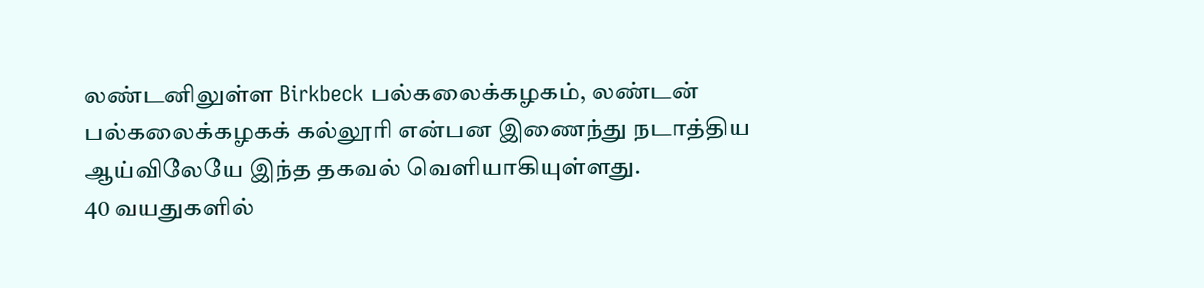லண்டனிலுள்ள Birkbeck பல்கலைக்கழகம், லண்டன் பல்கலைக்கழகக் கல்லூரி என்பன இணைந்து நடாத்திய ஆய்விலேயே இந்த தகவல் வெளியாகியுள்ளது.
40 வயதுகளில்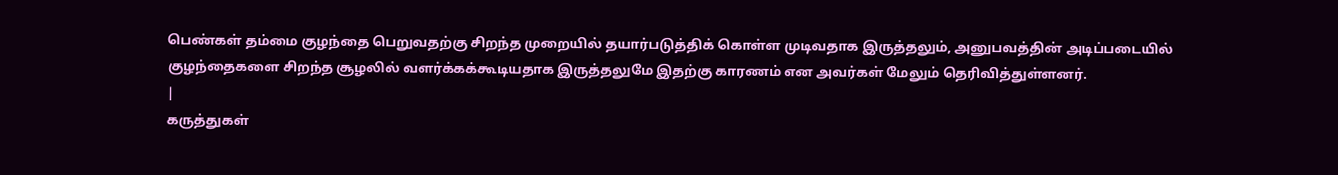பெண்கள் தம்மை குழந்தை பெறுவதற்கு சிறந்த முறையில் தயார்படுத்திக் கொள்ள முடிவதாக இருத்தலும், அனுபவத்தின் அடிப்படையில் குழந்தைகளை சிறந்த சூழலில் வளர்க்கக்கூடியதாக இருத்தலுமே இதற்கு காரணம் என அவர்கள் மேலும் தெரிவித்துள்ளனர்.
|
கருத்துகள்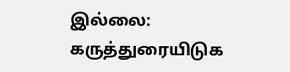இல்லை:
கருத்துரையிடுக